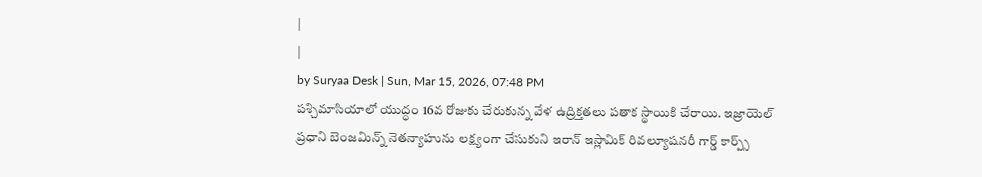|
|
by Suryaa Desk | Sun, Mar 15, 2026, 07:48 PM
పశ్చిమాసియాలో యుద్ధం 16వ రోజుకు చేరుకున్న వేళ ఉద్రిక్తతలు పతాక స్థాయికి చేరాయి. ఇజ్రాయెల్ ప్రధాని బెంజమిన్న్ నెతన్యాహును లక్ష్యంగా చేసుకుని ఇరాన్ ఇస్లామిక్ రివల్యూషనరీ గార్డ్ కార్ప్స్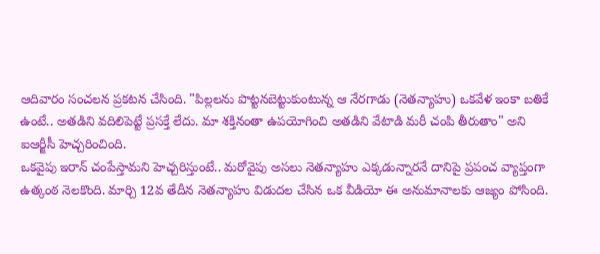ఆదివారం సంచలన ప్రకటన చేసింది. "పిల్లలను పొట్టనబెట్టుకుంటున్న ఆ నేరగాడు (నెతన్యాహు) ఒకవేళ ఇంకా బతికే ఉంటే.. అతడిని వదిలిపెట్టే ప్రసక్తే లేదు. మా శక్తినంతా ఉపయోగించి అతడిని వేటాడి మరీ చంపి తీరుతాం" అని ఐఆర్జీసీ హెచ్చరించింది.
ఒకవైపు ఇరాన్ చంపేస్తామని హెచ్చరిస్తుంటే.. మరోవైపు అసలు నెతన్యాహు ఎక్కడున్నారనే దానిపై ప్రపంచ వ్యాప్తంగా ఉత్కంఠ నెలకొంది. మార్చి 12వ తేదీన నెతన్యాహు విడుదల చేసిన ఒక వీడియో ఈ అనుమానాలకు ఆజ్యం పోసింది.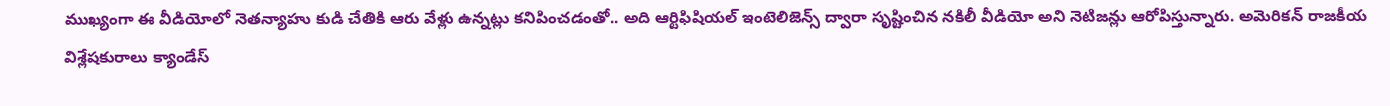ముఖ్యంగా ఈ వీడియోలో నెతన్యాహు కుడి చేతికి ఆరు వేళ్లు ఉన్నట్లు కనిపించడంతో.. అది ఆర్టిఫిషియల్ ఇంటెలిజెన్స్ ద్వారా సృష్టించిన నకిలీ వీడియో అని నెటిజన్లు ఆరోపిస్తున్నారు. అమెరికన్ రాజకీయ విశ్లేషకురాలు క్యాండేస్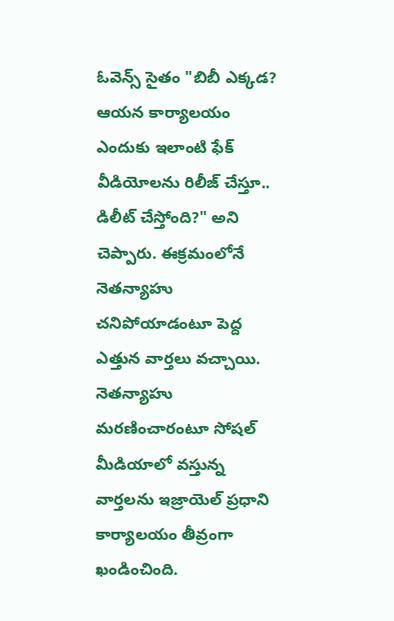ఓవెన్స్ సైతం "బిబీ ఎక్కడ? ఆయన కార్యాలయం ఎందుకు ఇలాంటి ఫేక్ వీడియోలను రిలీజ్ చేస్తూ.. డిలీట్ చేస్తోంది?" అని చెప్పారు. ఈక్రమంలోనే నెతన్యాహు చనిపోయాడంటూ పెద్ద ఎత్తున వార్తలు వచ్చాయి.
నెతన్యాహు మరణించారంటూ సోషల్ మీడియాలో వస్తున్న వార్తలను ఇజ్రాయెల్ ప్రధాని కార్యాలయం తీవ్రంగా ఖండించింది.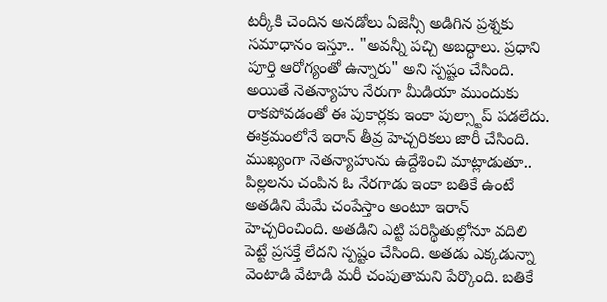టర్కీకి చెందిన అనడోలు ఏజెన్సీ అడిగిన ప్రశ్నకు సమాధానం ఇస్తూ.. "అవన్నీ పచ్చి అబద్ధాలు. ప్రధాని పూర్తి ఆరోగ్యంతో ఉన్నారు" అని స్పష్టం చేసింది. అయితే నెతన్యాహు నేరుగా మీడియా ముందుకు రాకపోవడంతో ఈ పుకార్లకు ఇంకా పుల్స్టాప్ పడలేదు. ఈక్రమంలోనే ఇరాన్ తీవ్ర హెచ్చరికలు జారీ చేసింది.
ముఖ్యంగా నెతన్యాహును ఉద్దేశించి మాట్లాడుతూ.. పిల్లలను చంపిన ఓ నేరగాడు ఇంకా బతికే ఉంటే అతడిని మేమే చంపేస్తాం అంటూ ఇరాన్ హెచ్చరించింది. అతడిని ఎట్టి పరిస్థితుల్లోనూ వదిలి పెట్టే ప్రసక్తే లేదని స్పష్టం చేసింది. అతడు ఎక్కడున్నా వెంటాడి వేటాడి మరీ చంపుతామని పేర్కొంది. బతికే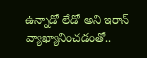ఉన్నాడో లేడో అని ఇరాన్ వ్యాఖ్యానించడంతో..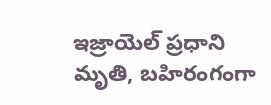ఇజ్రాయెల్ ప్రధాని మృతి, బహిరంగంగా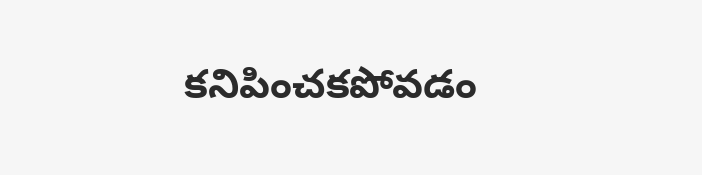కనిపించకపోవడం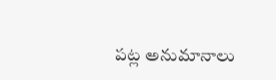పట్ల అనుమానాలు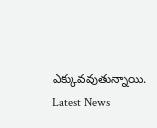ఎక్కువవుతున్నాయి.
Latest News